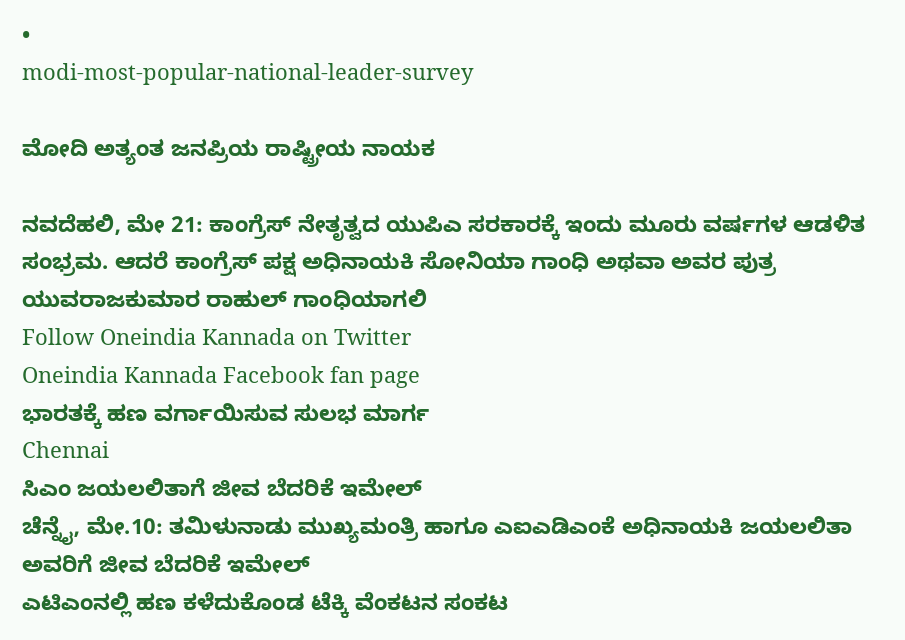•
modi-most-popular-national-leader-survey

ಮೋದಿ ಅತ್ಯಂತ ಜನಪ್ರಿಯ ರಾಷ್ಟ್ರೀಯ ನಾಯಕ

ನವದೆಹಲಿ‌, ಮೇ 21: ಕಾಂಗ್ರೆಸ್ ನೇತೃತ್ವದ ಯುಪಿಎ ಸರಕಾರಕ್ಕೆ ಇಂದು ಮೂರು ವರ್ಷಗಳ ಆಡಳಿತ ಸಂಭ್ರಮ. ಆದರೆ ಕಾಂಗ್ರೆಸ್ ಪಕ್ಷ ಅಧಿನಾಯಕಿ ಸೋನಿಯಾ ಗಾಂಧಿ ಅಥವಾ ಅವರ ಪುತ್ರ ಯುವರಾಜಕುಮಾರ ರಾಹುಲ್ ಗಾಂಧಿಯಾಗಲಿ
Follow Oneindia Kannada on Twitter
Oneindia Kannada Facebook fan page
ಭಾರತಕ್ಕೆ ಹಣ ವರ್ಗಾಯಿಸುವ ಸುಲಭ ಮಾರ್ಗ
Chennai
ಸಿಎಂ ಜಯಲಲಿತಾಗೆ ಜೀವ ಬೆದರಿಕೆ ಇಮೇಲ್
ಚೆನ್ನೈ, ಮೇ.10: ತಮಿಳುನಾಡು ಮುಖ್ಯಮಂತ್ರಿ ಹಾಗೂ ಎಐಎಡಿಎಂಕೆ ಅಧಿನಾಯಕಿ ಜಯಲಲಿತಾ ಅವರಿಗೆ ಜೀವ ಬೆದರಿಕೆ ಇಮೇಲ್
ಎಟಿಎಂನಲ್ಲಿ ಹಣ ಕಳೆದುಕೊಂಡ ಟೆಕ್ಕಿ ವೆಂಕಟನ ಸಂಕಟ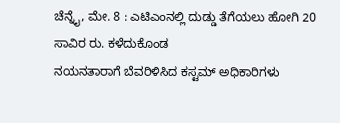ಚೆನ್ನೈ, ಮೇ. 8 : ಎಟಿಎಂನಲ್ಲಿ ದುಡ್ಡು ತೆಗೆಯಲು ಹೋಗಿ 20 ಸಾವಿರ ರು. ಕಳೆದುಕೊಂಡ
ನಯನತಾರಾಗೆ ಬೆವರಿಳಿಸಿದ ಕಸ್ಟಮ್ ಅಧಿಕಾರಿಗಳು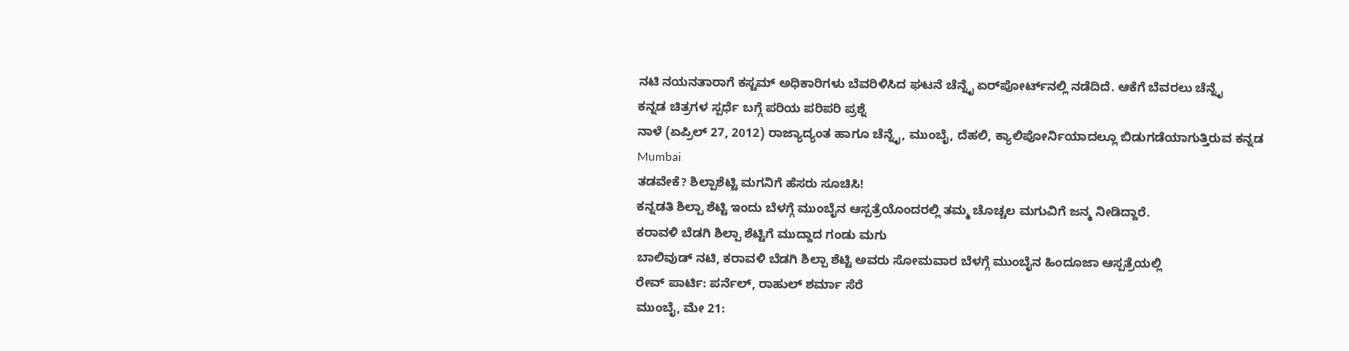ನಟಿ ನಯನತಾರಾಗೆ ಕಸ್ಟಮ್ ಅಧಿಕಾರಿಗಳು ಬೆವರಿಳಿಸಿದ ಘಟನೆ ಚೆನ್ನೈ ಏರ್‌ಪೋರ್ಟ್‌ನಲ್ಲಿ ನಡೆದಿದೆ. ಆಕೆಗೆ ಬೆವರಲು ಚೆನ್ನೈ
ಕನ್ನಡ ಚಿತ್ರಗಳ ಸ್ಪರ್ಧೆ ಬಗ್ಗೆ ಪರಿಯ ಪರಿಪರಿ ಪ್ರಶ್ನೆ
ನಾಳೆ (ಏಪ್ರಿಲ್ 27, 2012) ರಾಜ್ಯಾದ್ಯಂತ ಹಾಗೂ ಚೆನ್ನೈ, ಮುಂಬೈ, ದೆಹಲಿ, ಕ್ಯಾಲಿಪೋರ್ನಿಯಾದಲ್ಲೂ ಬಿಡುಗಡೆಯಾಗುತ್ತಿರುವ ಕನ್ನಡ
Mumbai
ತಡವೇಕೆ? ಶಿಲ್ಪಾಶೆಟ್ಟಿ ಮಗನಿಗೆ ಹೆಸರು ಸೂಚಿಸಿ!
ಕನ್ನಡತಿ ಶಿಲ್ಪಾ ಶೆಟ್ಟಿ ಇಂದು ಬೆಳಗ್ಗೆ ಮುಂಬೈನ ಆಸ್ಪತ್ರೆಯೊಂದರಲ್ಲಿ ತಮ್ಮ ಚೊಚ್ಚಲ ಮಗುವಿಗೆ ಜನ್ಮ ನೀಡಿದ್ದಾರೆ.
ಕರಾವಳಿ ಬೆಡಗಿ ಶಿಲ್ಪಾ ಶೆಟ್ಟಿಗೆ ಮುದ್ದಾದ ಗಂಡು ಮಗು
ಬಾಲಿವುಡ್ ನಟಿ, ಕರಾವಳಿ ಬೆಡಗಿ ಶಿಲ್ಪಾ ಶೆಟ್ಟಿ ಅವರು ಸೋಮವಾರ ಬೆಳಗ್ಗೆ ಮುಂಬೈನ ಹಿಂದೂಜಾ ಆಸ್ಪತ್ರೆಯಲ್ಲಿ
ರೇವ್ ಪಾರ್ಟಿ: ಪರ್ನೆಲ್, ರಾಹುಲ್ ಶರ್ಮಾ ಸೆರೆ
ಮುಂಬೈ, ಮೇ 21: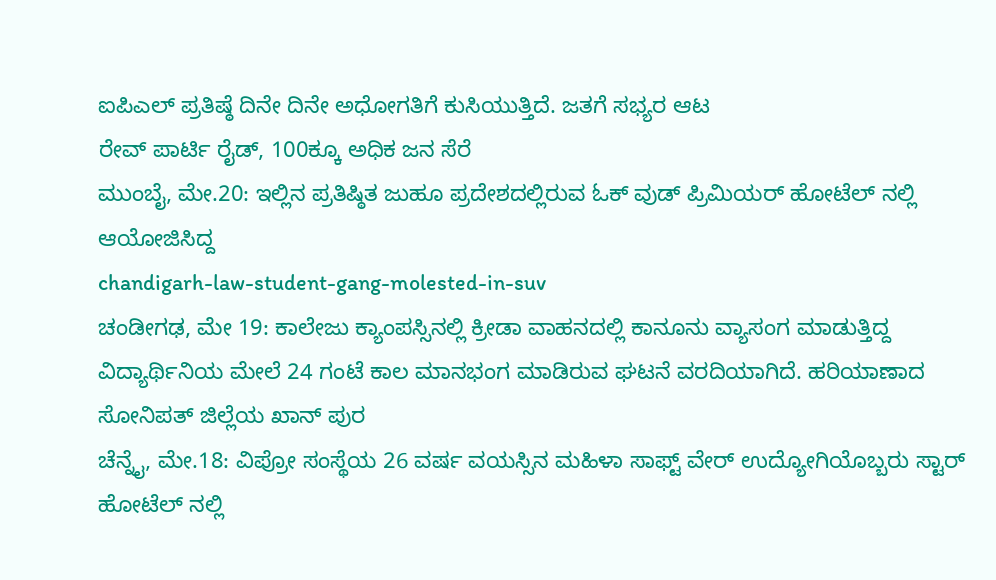ಐಪಿಎಲ್ ಪ್ರತಿಷ್ಠೆ ದಿನೇ ದಿನೇ ಅಧೋಗತಿಗೆ ಕುಸಿಯುತ್ತಿದೆ. ಜತಗೆ ಸಭ್ಯರ ಆಟ
ರೇವ್ ಪಾರ್ಟಿ ರೈಡ್, 100ಕ್ಕೂ ಅಧಿಕ ಜನ ಸೆರೆ
ಮುಂಬೈ, ಮೇ.20: ಇಲ್ಲಿನ ಪ್ರತಿಷ್ಠಿತ ಜುಹೂ ಪ್ರದೇಶದಲ್ಲಿರುವ ಓಕ್ ವುಡ್ ಪ್ರಿಮಿಯರ್ ಹೋಟೆಲ್ ನಲ್ಲಿ ಆಯೋಜಿಸಿದ್ದ
chandigarh-law-student-gang-molested-in-suv
ಚಂಡೀಗಢ, ಮೇ 19: ಕಾಲೇಜು ಕ್ಯಾಂಪಸ್ಸಿನಲ್ಲಿ ಕ್ರೀಡಾ ವಾಹನದಲ್ಲಿ ಕಾನೂನು ವ್ಯಾಸಂಗ ಮಾಡುತ್ತಿದ್ದ ವಿದ್ಯಾರ್ಥಿನಿಯ ಮೇಲೆ 24 ಗಂಟೆ ಕಾಲ ಮಾನಭಂಗ ಮಾಡಿರುವ ಘಟನೆ ವರದಿಯಾಗಿದೆ. ಹರಿಯಾಣಾದ ಸೋನಿಪತ್ ಜಿಲ್ಲೆಯ ಖಾನ್ ಪುರ
ಚೆನ್ನೈ, ಮೇ.18: ವಿಪ್ರೋ ಸಂಸ್ಥೆಯ 26 ವರ್ಷ ವಯಸ್ಸಿನ ಮಹಿಳಾ ಸಾಫ್ಟ್ ವೇರ್ ಉದ್ಯೋಗಿಯೊಬ್ಬರು ಸ್ಟಾರ್ ಹೋಟೆಲ್ ನಲ್ಲಿ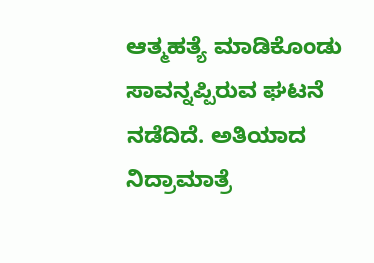ಆತ್ಮಹತ್ಯೆ ಮಾಡಿಕೊಂಡು ಸಾವನ್ನಪ್ಪಿರುವ ಘಟನೆ ನಡೆದಿದೆ. ಅತಿಯಾದ ನಿದ್ರಾಮಾತ್ರೆ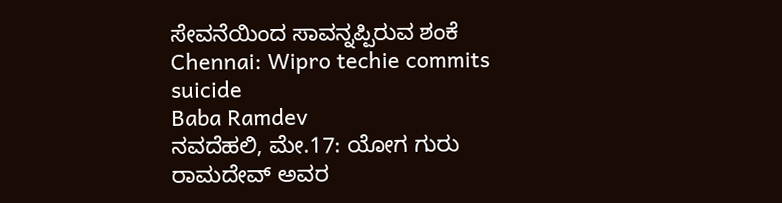ಸೇವನೆಯಿಂದ ಸಾವನ್ನಪ್ಪಿರುವ ಶಂಕೆ
Chennai: Wipro techie commits suicide
Baba Ramdev
ನವದೆಹಲಿ, ಮೇ.17: ಯೋಗ ಗುರು ರಾಮದೇವ್ ಅವರ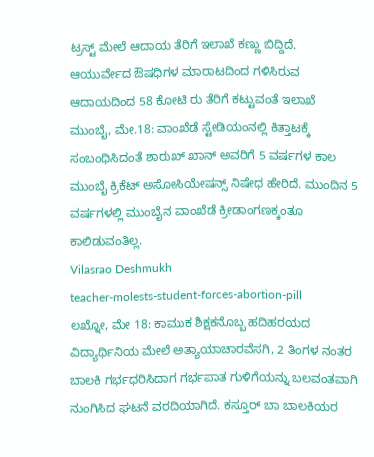ಟ್ರಸ್ಟ್ ಮೇಲೆ ಆದಾಯ ತೆರಿಗೆ ಇಲಾಖೆ ಕಣ್ಣು ಬಿದ್ದಿದೆ. ಆಯುರ್ವೇದ ಔಷಧಿಗಳ ಮಾರಾಟದಿಂದ ಗಳಿಸಿರುವ ಆದಾಯದಿಂದ 58 ಕೋಟಿ ರು ತೆರಿಗೆ ಕಟ್ಟುವಂತೆ ಇಲಾಖೆ
ಮುಂಬೈ, ಮೇ.18: ವಾಂಖೆಡೆ ಸ್ಟೇಡಿಯಂನಲ್ಲಿ ಕಿತ್ತಾಟಕ್ಕೆ ಸಂಬಂಧಿಸಿದಂತೆ ಶಾರುಖ್ ಖಾನ್ ಅವರಿಗೆ 5 ವರ್ಷಗಳ ಕಾಲ ಮುಂಬೈ ಕ್ರಿಕೆಟ್ ಅಸೋಸಿಯೇಷನ್ಸ್ ನಿಷೇಧ ಹೇರಿದೆ. ಮುಂದಿನ 5 ವರ್ಷಗಳಲ್ಲಿ ಮುಂಬೈನ ವಾಂಖೆಡೆ ಕ್ರೀಡಾಂಗಣಕ್ಕಂತೂ ಕಾಲಿಡುವಂತಿಲ್ಲ.
Vilasrao Deshmukh
teacher-molests-student-forces-abortion-pill
ಲಖ್ನೋ, ಮೇ 18: ಕಾಮುಕ ಶಿಕ್ಷಕನೊಬ್ಬ ಹದಿಹರಯದ ವಿದ್ಯಾರ್ಥಿನಿಯ ಮೇಲೆ ಅತ್ಯಾಯಾಚಾರವೆಸಗಿ, 2 ತಿಂಗಳ ನಂತರ ಬಾಲಕಿ ಗರ್ಭಧರಿಸಿದಾಗ ಗರ್ಭಪಾತ ಗುಳಿಗೆಯನ್ನು ಬಲವಂತವಾಗಿ ನುಂಗಿಸಿದ ಘಟನೆ ವರದಿಯಾಗಿದೆ. ಕಸ್ತೂರ್ ಬಾ ಬಾಲಕಿಯರ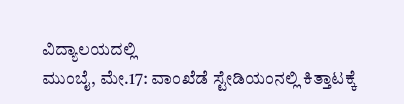ವಿದ್ಯಾಲಯದಲ್ಲಿ
ಮುಂಬೈ, ಮೇ.17: ವಾಂಖೆಡೆ ಸ್ಟೇಡಿಯಂನಲ್ಲಿ ಕಿತ್ತಾಟಕ್ಕೆ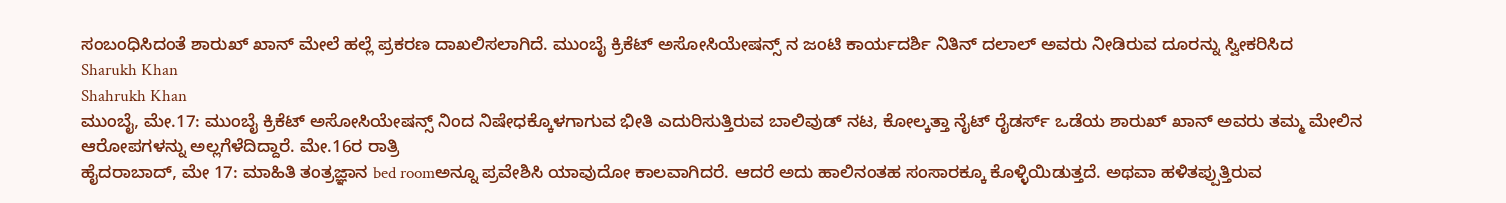ಸಂಬಂಧಿಸಿದಂತೆ ಶಾರುಖ್ ಖಾನ್ ಮೇಲೆ ಹಲ್ಲೆ ಪ್ರಕರಣ ದಾಖಲಿಸಲಾಗಿದೆ. ಮುಂಬೈ ಕ್ರಿಕೆಟ್ ಅಸೋಸಿಯೇಷನ್ಸ್ ನ ಜಂಟಿ ಕಾರ್ಯದರ್ಶಿ ನಿತಿನ್ ದಲಾಲ್ ಅವರು ನೀಡಿರುವ ದೂರನ್ನು ಸ್ವೀಕರಿಸಿದ
Sharukh Khan
Shahrukh Khan
ಮುಂಬೈ, ಮೇ.17: ಮುಂಬೈ ಕ್ರಿಕೆಟ್ ಅಸೋಸಿಯೇಷನ್ಸ್ ನಿಂದ ನಿಷೇಧಕ್ಕೊಳಗಾಗುವ ಭೀತಿ ಎದುರಿಸುತ್ತಿರುವ ಬಾಲಿವುಡ್ ನಟ, ಕೋಲ್ಕತ್ತಾ ನೈಟ್ ರೈಡರ್ಸ್ ಒಡೆಯ ಶಾರುಖ್ ಖಾನ್ ಅವರು ತಮ್ಮ ಮೇಲಿನ ಆರೋಪಗಳನ್ನು ಅಲ್ಲಗೆಳೆದಿದ್ದಾರೆ. ಮೇ.16ರ ರಾತ್ರಿ
ಹೈದರಾಬಾದ್, ಮೇ 17: ಮಾಹಿತಿ ತಂತ್ರಜ್ಞಾನ bed roomಅನ್ನೂ ಪ್ರವೇಶಿಸಿ ಯಾವುದೋ ಕಾಲವಾಗಿದರೆ. ಆದರೆ ಅದು ಹಾಲಿನಂತಹ ಸಂಸಾರಕ್ಕೂ ಕೊಳ್ಳಿಯಿಡುತ್ತದೆ. ಅಥವಾ ಹಳಿತಪ್ಪುತ್ತಿರುವ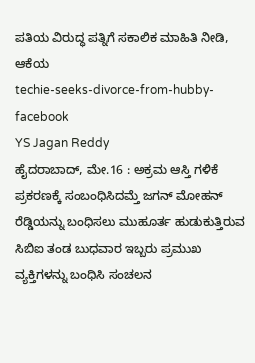ಪತಿಯ ವಿರುದ್ಧ ಪತ್ನಿಗೆ ಸಕಾಲಿಕ ಮಾಹಿತಿ ನೀಡಿ, ಆಕೆಯ
techie-seeks-divorce-from-hubby-facebook
YS Jagan Reddy
ಹೈದರಾಬಾದ್, ಮೇ.16 : ಅಕ್ರಮ ಆಸ್ತಿ ಗಳಿಕೆ ಪ್ರಕರಣಕ್ಕೆ ಸಂಬಂಧಿಸಿದಮ್ತೆ ಜಗನ್ ಮೋಹನ್ ರೆಡ್ಡಿಯನ್ನು ಬಂಧಿಸಲು ಮುಹೂರ್ತ ಹುಡುಕುತ್ತಿರುವ ಸಿಬಿಐ ತಂಡ ಬುಧವಾರ ಇಬ್ಬರು ಪ್ರಮುಖ ವ್ಯಕ್ತಿಗಳನ್ನು ಬಂಧಿಸಿ ಸಂಚಲನ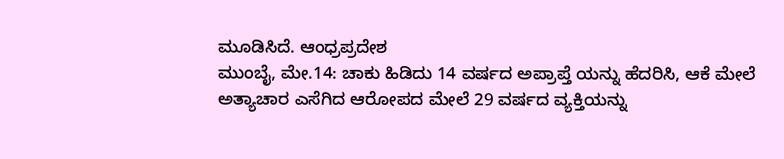ಮೂಡಿಸಿದೆ. ಆಂಧ್ರಪ್ರದೇಶ
ಮುಂಬೈ, ಮೇ.14: ಚಾಕು ಹಿಡಿದು 14 ವರ್ಷದ ಅಪ್ರಾಪ್ತೆ ಯನ್ನು ಹೆದರಿಸಿ, ಆಕೆ ಮೇಲೆ ಅತ್ಯಾಚಾರ ಎಸೆಗಿದ ಆರೋಪದ ಮೇಲೆ 29 ವರ್ಷದ ವ್ಯಕ್ತಿಯನ್ನು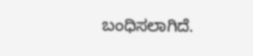ಬಂಧಿಸಲಾಗಿದೆ.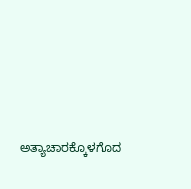ಅತ್ಯಾಚಾರಕ್ಕೊಳಗೊದ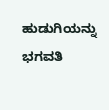ಹುಡುಗಿಯನ್ನು ಭಗವತಿ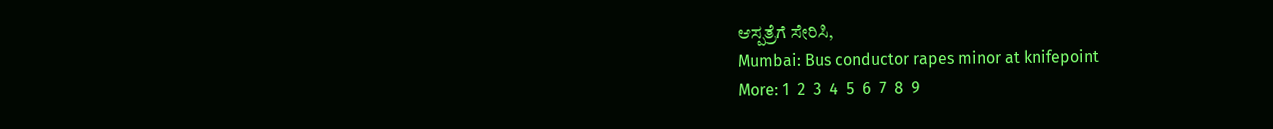ಆಸ್ಪತ್ರೆಗೆ ಸೇರಿಸಿ,
Mumbai: Bus conductor rapes minor at knifepoint
More: 1  2  3  4  5  6  7  8  9